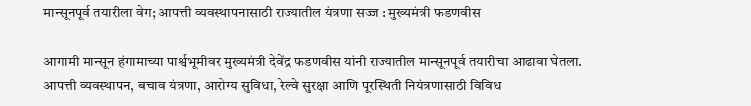मान्सूनपूर्व तयारीला वेग; आपत्ती व्यवस्थापनासाठी राज्यातील यंत्रणा सज्ज : मुख्यमंत्री फडणवीस

आगामी मान्सून हंगामाच्या पार्श्वभूमीवर मुख्यमंत्री देवेंद्र फडणवीस यांनी राज्यातील मान्सूनपूर्व तयारीचा आढावा घेतला. आपत्ती व्यवस्थापन, बचाव यंत्रणा, आरोग्य सुविधा, रेल्वे सुरक्षा आणि पूरस्थिती नियंत्रणासाठी विविध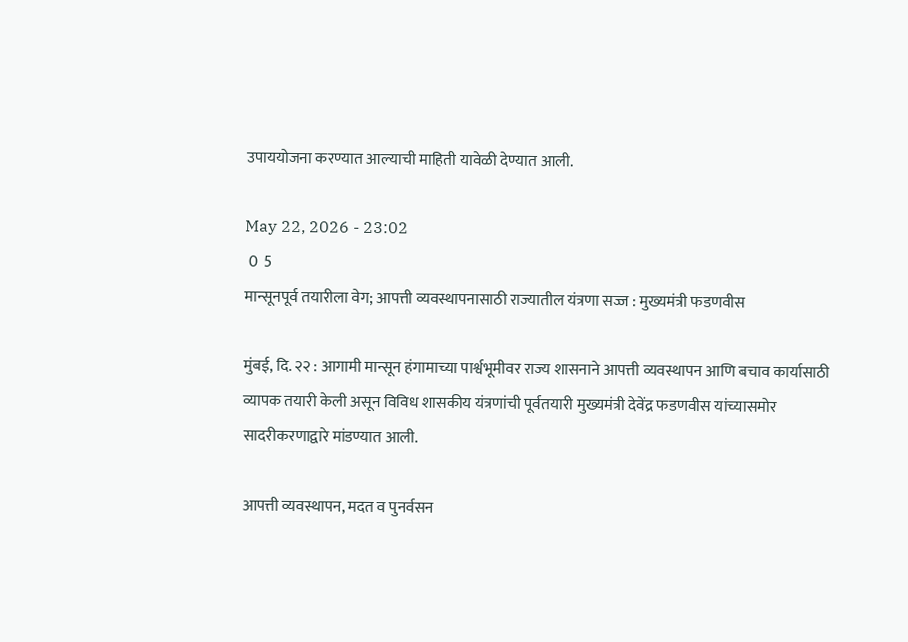उपाययोजना करण्यात आल्याची माहिती यावेळी देण्यात आली.

May 22, 2026 - 23:02
 0  5
मान्सूनपूर्व तयारीला वेग; आपत्ती व्यवस्थापनासाठी राज्यातील यंत्रणा सज्ज : मुख्यमंत्री फडणवीस

मुंबई, दि. २२ : आगामी मान्सून हंगामाच्या पार्श्वभूमीवर राज्य शासनाने आपत्ती व्यवस्थापन आणि बचाव कार्यासाठी व्यापक तयारी केली असून विविध शासकीय यंत्रणांची पूर्वतयारी मुख्यमंत्री देवेंद्र फडणवीस यांच्यासमोर सादरीकरणाद्वारे मांडण्यात आली.

आपत्ती व्यवस्थापन, मदत व पुनर्वसन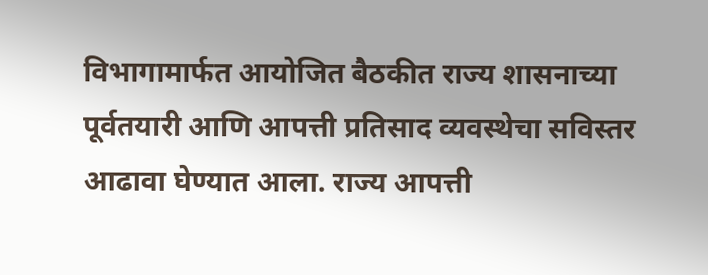विभागामार्फत आयोजित बैठकीत राज्य शासनाच्या पूर्वतयारी आणि आपत्ती प्रतिसाद व्यवस्थेचा सविस्तर आढावा घेण्यात आला. राज्य आपत्ती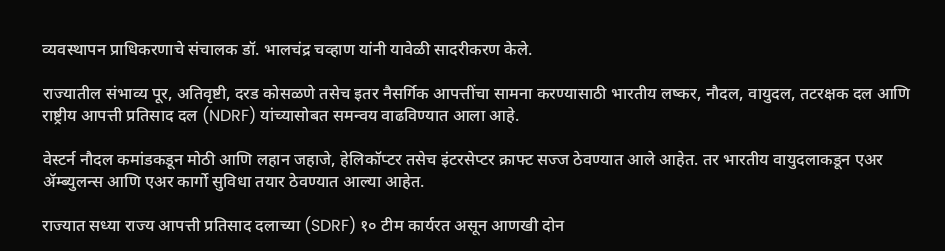व्यवस्थापन प्राधिकरणाचे संचालक डॉ. भालचंद्र चव्हाण यांनी यावेळी सादरीकरण केले.

राज्यातील संभाव्य पूर, अतिवृष्टी, दरड कोसळणे तसेच इतर नैसर्गिक आपत्तींचा सामना करण्यासाठी भारतीय लष्कर, नौदल, वायुदल, तटरक्षक दल आणि राष्ट्रीय आपत्ती प्रतिसाद दल (NDRF) यांच्यासोबत समन्वय वाढविण्यात आला आहे.

वेस्टर्न नौदल कमांडकडून मोठी आणि लहान जहाजे, हेलिकॉप्टर तसेच इंटरसेप्टर क्राफ्ट सज्ज ठेवण्यात आले आहेत. तर भारतीय वायुदलाकडून एअर ॲम्ब्युलन्स आणि एअर कार्गो सुविधा तयार ठेवण्यात आल्या आहेत.

राज्यात सध्या राज्य आपत्ती प्रतिसाद दलाच्या (SDRF) १० टीम कार्यरत असून आणखी दोन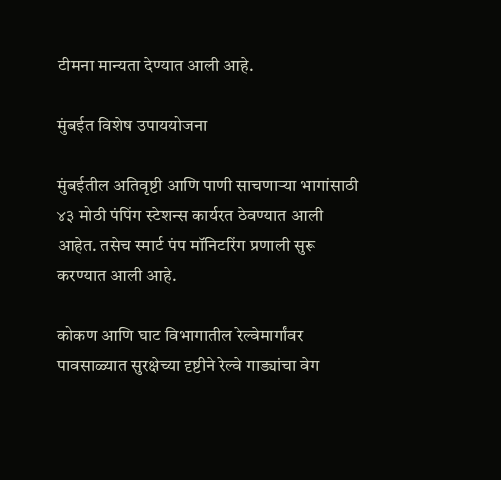टीमना मान्यता देण्यात आली आहे.

मुंबईत विशेष उपाययोजना

मुंबईतील अतिवृष्टी आणि पाणी साचणाऱ्या भागांसाठी ४३ मोठी पंपिंग स्टेशन्स कार्यरत ठेवण्यात आली आहेत. तसेच स्मार्ट पंप मॉनिटरिंग प्रणाली सुरू करण्यात आली आहे.

कोकण आणि घाट विभागातील रेल्वेमार्गांवर पावसाळ्यात सुरक्षेच्या दृष्टीने रेल्वे गाड्यांचा वेग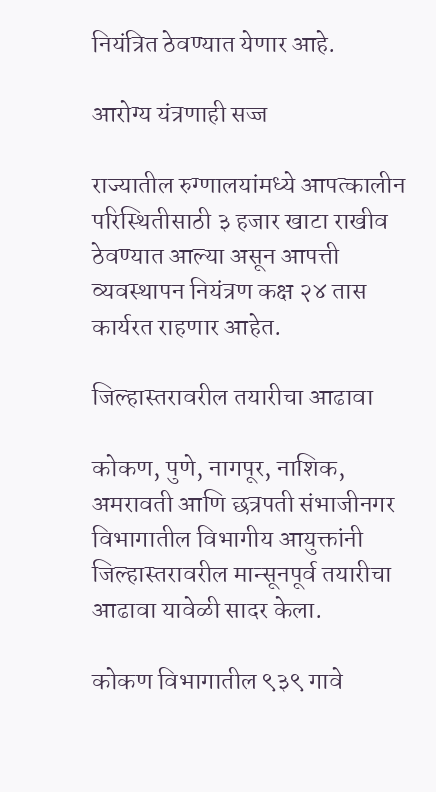नियंत्रित ठेवण्यात येणार आहे.

आरोग्य यंत्रणाही सज्ज

राज्यातील रुग्णालयांमध्ये आपत्कालीन परिस्थितीसाठी ३ हजार खाटा राखीव ठेवण्यात आल्या असून आपत्ती व्यवस्थापन नियंत्रण कक्ष २४ तास कार्यरत राहणार आहेत.

जिल्हास्तरावरील तयारीचा आढावा

कोकण, पुणे, नागपूर, नाशिक, अमरावती आणि छत्रपती संभाजीनगर विभागातील विभागीय आयुक्तांनी जिल्हास्तरावरील मान्सूनपूर्व तयारीचा आढावा यावेळी सादर केला.

कोकण विभागातील ९३९ गावे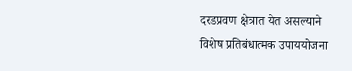दरडप्रवण क्षेत्रात येत असल्याने विशेष प्रतिबंधात्मक उपाययोजना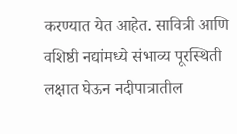करण्यात येत आहेत. सावित्री आणि वशिष्ठी नद्यांमध्ये संभाव्य पूरस्थिती लक्षात घेऊन नदीपात्रातील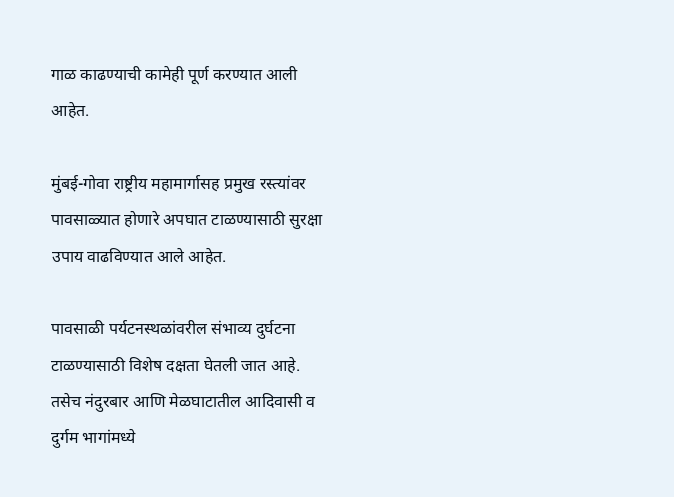गाळ काढण्याची कामेही पूर्ण करण्यात आली आहेत.

मुंबई-गोवा राष्ट्रीय महामार्गासह प्रमुख रस्त्यांवर पावसाळ्यात होणारे अपघात टाळण्यासाठी सुरक्षा उपाय वाढविण्यात आले आहेत.

पावसाळी पर्यटनस्थळांवरील संभाव्य दुर्घटना टाळण्यासाठी विशेष दक्षता घेतली जात आहे. तसेच नंदुरबार आणि मेळघाटातील आदिवासी व दुर्गम भागांमध्ये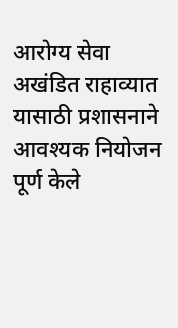आरोग्य सेवा अखंडित राहाव्यात यासाठी प्रशासनाने आवश्यक नियोजन पूर्ण केले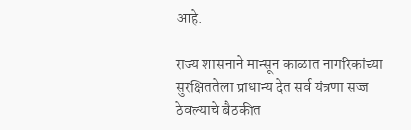आहे.

राज्य शासनाने मान्सून काळात नागरिकांच्या सुरक्षिततेला प्राधान्य देत सर्व यंत्रणा सज्ज ठेवल्याचे बैठकीत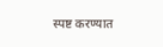स्पष्ट करण्यात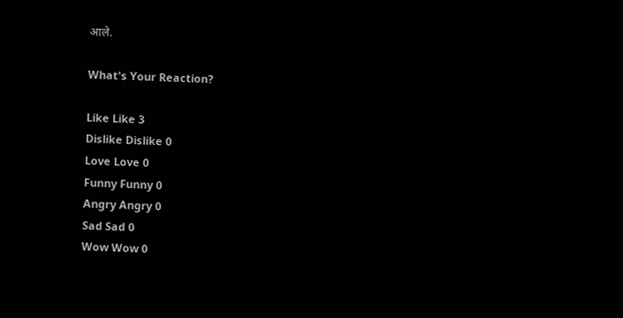आले.

What's Your Reaction?

Like Like 3
Dislike Dislike 0
Love Love 0
Funny Funny 0
Angry Angry 0
Sad Sad 0
Wow Wow 0